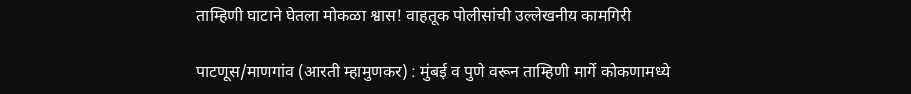ताम्हिणी घाटाने घेतला मोकळा श्वास! वाहतूक पोलीसांची उल्लेखनीय कामगिरी

पाटणूस/माणगांव (आरती म्हामुणकर) : मुंबई व पुणे वरून ताम्हिणी मार्गे कोकणामध्ये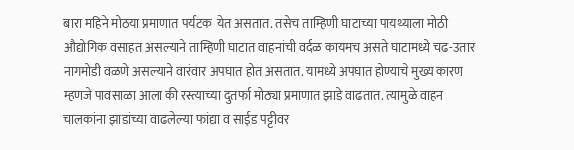बारा महिने मोठया प्रमाणात पर्यटक  येत असतात. तसेच ताम्हिणी घाटाच्या पायथ्याला मोठी औद्योगिक वसाहत असल्याने ताम्हिणी घाटात वाहनांची वर्दळ कायमच असते घाटामध्ये चढ-उतार नागमोडी वळणे असल्याने वारंवार अपघात होत असतात. यामध्ये अपघात होण्याचे मुख्य कारण म्हणजे पावसाळा आला की रस्त्याच्या दुतर्फा मोठ्या प्रमाणात झाडे वाढतात. त्यामुळे वाहन चालकांना झाडांच्या वाढलेल्या फांद्या व साईड पट्टीवर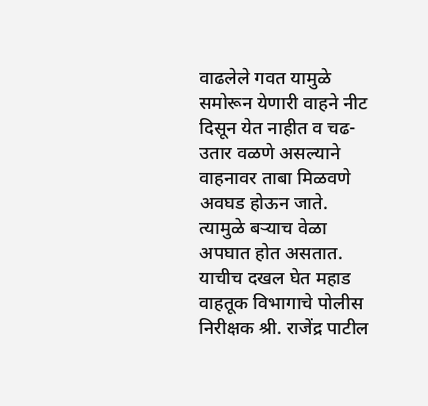वाढलेले गवत यामुळे समोरून येणारी वाहने नीट दिसून येत नाहीत व चढ-उतार वळणे असल्याने वाहनावर ताबा मिळवणे अवघड होऊन जाते. त्यामुळे बऱ्याच वेळा अपघात होत असतात. याचीच दखल घेत महाड वाहतूक विभागाचे पोलीस निरीक्षक श्री. राजेंद्र पाटील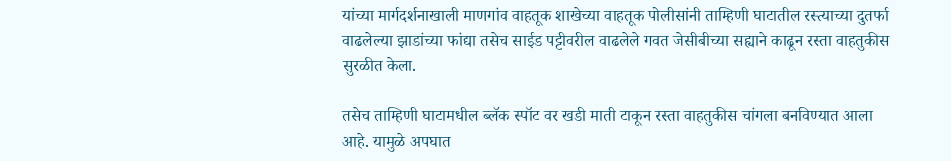यांच्या मार्गदर्शनाखाली माणगांव वाहतूक शाखेच्या वाहतूक पोलीसांनी ताम्हिणी घाटातील रस्त्याच्या दुतर्फा वाढलेल्या झाडांच्या फांद्या तसेच साईड पट्टीवरील वाढलेले गवत जेसीबीच्या सह्याने काढून रस्ता वाहतुकीस सुरळीत केला.

तसेच ताम्हिणी घाटामधील ब्लॅक स्पॉट वर खडी माती टाकून रस्ता वाहतुकीस चांगला बनविण्यात आला आहे. यामुळे अपघात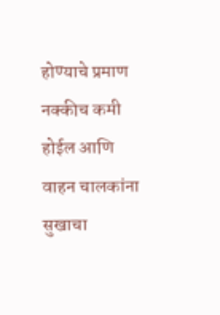होण्याचे प्रमाण नक्कीच कमी होईल आणि  वाहन चालकांना सुखाचा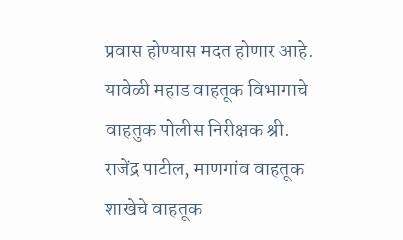प्रवास होण्यास मदत होणार आहे. यावेळी महाड वाहतूक विभागाचे वाहतुक पोलीस निरीक्षक श्री. राजेंद्र पाटील, माणगांव वाहतूक शाखेचे वाहतूक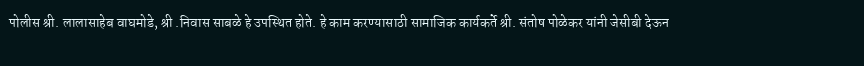पोलीस श्री. लालासाहेब वाघमोडे, श्री .निवास साबळे हे उपस्थित होते. हे काम करण्यासाठी सामाजिक कार्यकर्ते श्री. संतोष पोळेकर यांनी जेसीबी देऊन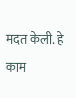मदत केली. हे काम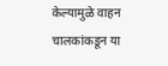केल्यामुळे वाहन चालकांकडून या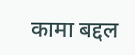कामा बद्दल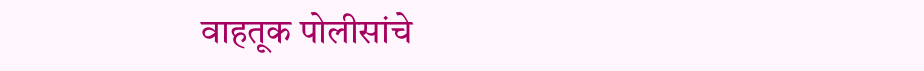वाहतूक पोलीसांचे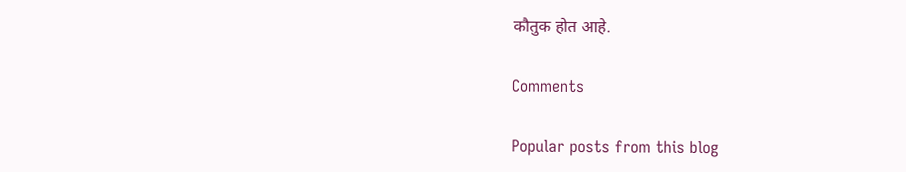कौतुक होत आहे.

Comments

Popular posts from this blog